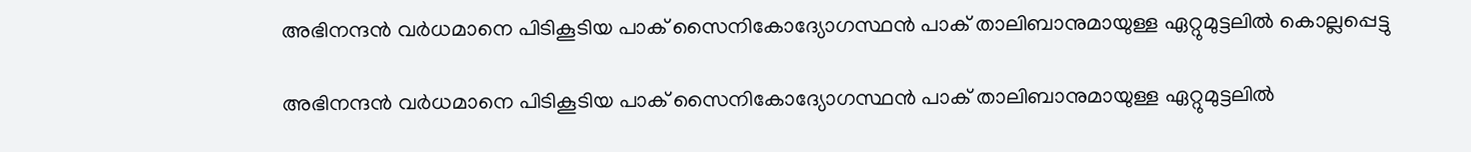അഭിനന്ദൻ വർധമാനെ പിടികൂടിയ പാക് സൈനികോദ്യോഗസ്ഥൻ പാക് താലിബാനുമായുള്ള ഏറ്റുമുട്ടലിൽ കൊല്ലപ്പെട്ടു

അഭിനന്ദൻ വർധമാനെ പിടികൂടിയ പാക് സൈനികോദ്യോഗസ്ഥൻ പാക് താലിബാനുമായുള്ള ഏറ്റുമുട്ടലിൽ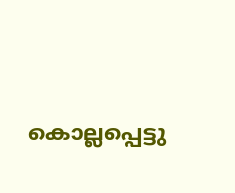കൊല്ലപ്പെട്ടു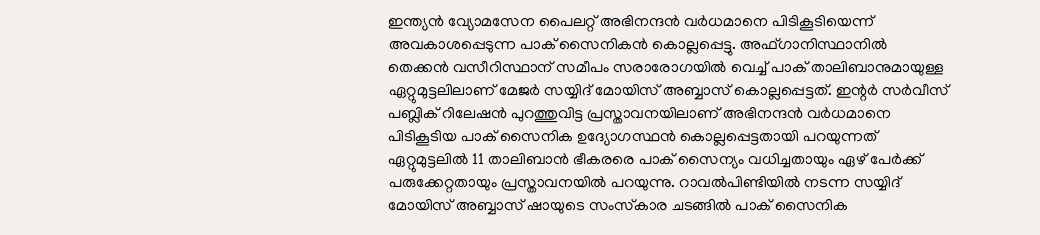ഇന്ത്യൻ വ്യോമസേന പൈലറ്റ് അഭിനന്ദൻ വർധമാനെ പിടികൂടിയെന്ന് അവകാശപ്പെടുന്ന പാക് സൈനികൻ കൊല്ലപ്പെട്ടു. അഫ്ഗാനിസ്ഥാനിൽ തെക്കൻ വസീറിസ്ഥാന് സമീപം സരാരോഗയിൽ വെച്ച് പാക് താലിബാനുമായുള്ള ഏറ്റുമുട്ടലിലാണ് മേജർ സയ്യിദ് മോയിസ് അബ്ബാസ് കൊല്ലപ്പെട്ടത്. ഇന്റർ സർവീസ് പബ്ലിക് റിലേഷൻ പുറത്തുവിട്ട പ്രസ്താവനയിലാണ് അഭിനന്ദൻ വർധമാനെ പിടികൂടിയ പാക് സൈനിക ഉദ്യോഗസ്ഥൻ കൊല്ലപ്പെട്ടതായി പറയുന്നത് ഏറ്റുമുട്ടലിൽ 11 താലിബാൻ ഭീകരരെ പാക് സൈന്യം വധിച്ചതായും ഏഴ് പേർക്ക് പരുക്കേറ്റതായും പ്രസ്താവനയിൽ പറയുന്നു. റാവൽപിണ്ടിയിൽ നടന്ന സയ്യിദ് മോയിസ് അബ്ബാസ് ഷായുടെ സംസ്‌കാര ചടങ്ങിൽ പാക് സൈനിക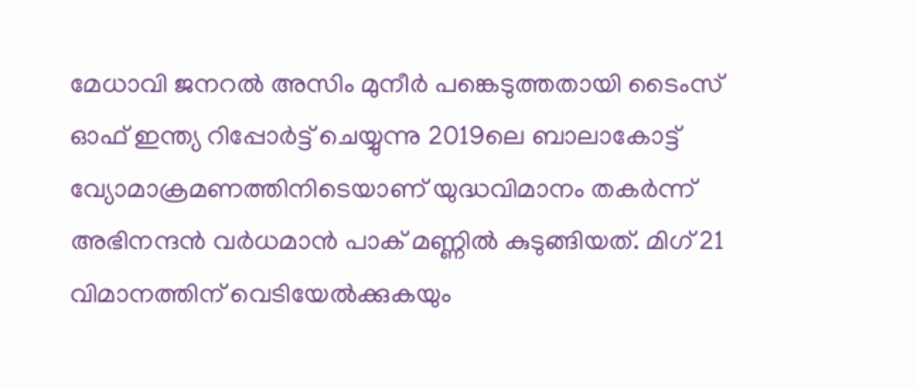മേധാവി ജനറൽ അസിം മുനീർ പങ്കെടുത്തതായി ടൈംസ് ഓഫ് ഇന്ത്യ റിപ്പോർട്ട് ചെയ്യുന്നു 2019ലെ ബാലാകോട്ട് വ്യോമാക്രമണത്തിനിടെയാണ് യുദ്ധവിമാനം തകർന്ന് അഭിനന്ദൻ വർധമാൻ പാക് മണ്ണിൽ കുടുങ്ങിയത്. മിഗ് 21 വിമാനത്തിന് വെടിയേൽക്കുകയും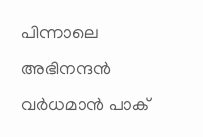പിന്നാലെ അഭിനന്ദൻ വർധമാൻ പാക്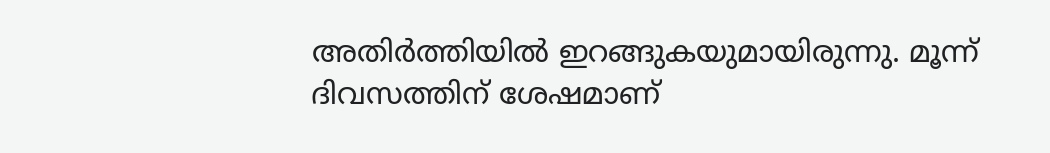അതിർത്തിയിൽ ഇറങ്ങുകയുമായിരുന്നു. മൂന്ന് ദിവസത്തിന് ശേഷമാണ്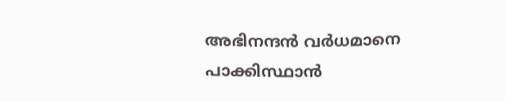അഭിനന്ദൻ വർധമാനെ പാക്കിസ്ഥാൻ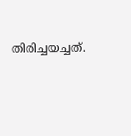തിരിച്ചയച്ചത്.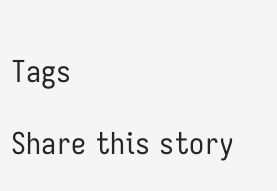Tags

Share this story